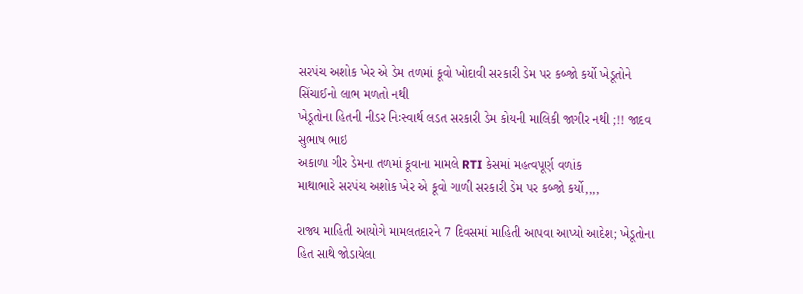સરપંચ અશોક ખેર એ ડેમ તળમાં કૂવો ખોદાવી સરકારી ડેમ પર કબ્જો કર્યો ખેડૂતોને સિંચાઈનો લાભ મળતો નથી
ખેડૂતોના હિતની નીડર નિઃસ્વાર્થ લડત સરકારી ડેમ કોયની માલિકી જાગીર નથી ;!! જાદવ સુભાષ ભાઇ
અકાળા ગીર ડેમના તળમાં કૂવાના મામલે RTI કેસમાં મહત્વપૂર્ણ વળાંક
માથાભારે સરપંચ અશોક ખેર એ કૂવો ગાળી સરકારી ડેમ પર કબ્જો કર્યો,,,,

રાજ્ય માહિતી આયોગે મામલતદારને 7 દિવસમાં માહિતી આપવા આપ્યો આદેશ; ખેડૂતોના હિત સાથે જોડાયેલા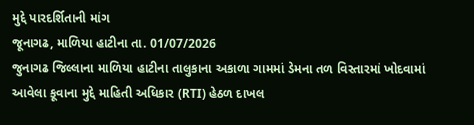મુદ્દે પારદર્શિતાની માંગ
જૂનાગઢ, માળિયા હાટીના તા. 01/07/2026
જુનાગઢ જિલ્લાના માળિયા હાટીના તાલુકાના અકાળા ગામમાં ડેમના તળ વિસ્તારમાં ખોદવામાં આવેલા કૂવાના મુદ્દે માહિતી અધિકાર (RTI) હેઠળ દાખલ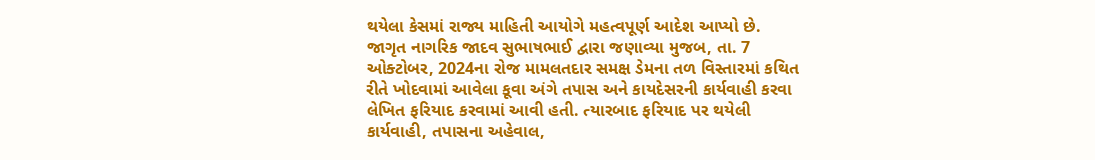થયેલા કેસમાં રાજ્ય માહિતી આયોગે મહત્વપૂર્ણ આદેશ આપ્યો છે.
જાગૃત નાગરિક જાદવ સુભાષભાઈ દ્વારા જણાવ્યા મુજબ, તા. 7 ઓક્ટોબર, 2024ના રોજ મામલતદાર સમક્ષ ડેમના તળ વિસ્તારમાં કથિત રીતે ખોદવામાં આવેલા કૂવા અંગે તપાસ અને કાયદેસરની કાર્યવાહી કરવા લેખિત ફરિયાદ કરવામાં આવી હતી. ત્યારબાદ ફરિયાદ પર થયેલી કાર્યવાહી, તપાસના અહેવાલ,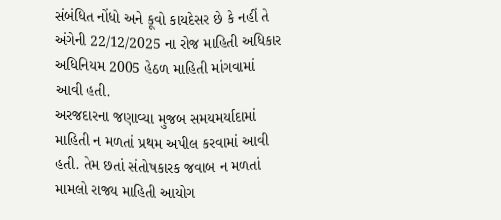સંબંધિત નોંધો અને કૂવો કાયદેસર છે કે નહીં તે અંગેની 22/12/2025 ના રોજ માહિતી અધિકાર અધિનિયમ 2005 હેઠળ માહિતી માંગવામાં આવી હતી.
અરજદારના જણાવ્યા મુજબ સમયમર્યાદામાં માહિતી ન મળતાં પ્રથમ અપીલ કરવામાં આવી હતી. તેમ છતાં સંતોષકારક જવાબ ન મળતાં મામલો રાજ્ય માહિતી આયોગ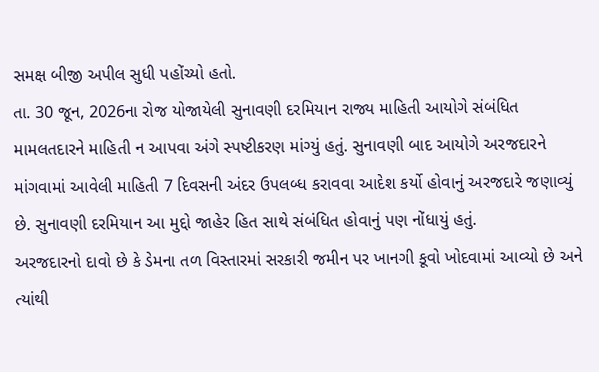સમક્ષ બીજી અપીલ સુધી પહોંચ્યો હતો.
તા. 30 જૂન, 2026ના રોજ યોજાયેલી સુનાવણી દરમિયાન રાજ્ય માહિતી આયોગે સંબંધિત મામલતદારને માહિતી ન આપવા અંગે સ્પષ્ટીકરણ માંગ્યું હતું. સુનાવણી બાદ આયોગે અરજદારને માંગવામાં આવેલી માહિતી 7 દિવસની અંદર ઉપલબ્ધ કરાવવા આદેશ કર્યો હોવાનું અરજદારે જણાવ્યું છે. સુનાવણી દરમિયાન આ મુદ્દો જાહેર હિત સાથે સંબંધિત હોવાનું પણ નોંધાયું હતું.
અરજદારનો દાવો છે કે ડેમના તળ વિસ્તારમાં સરકારી જમીન પર ખાનગી કૂવો ખોદવામાં આવ્યો છે અને ત્યાંથી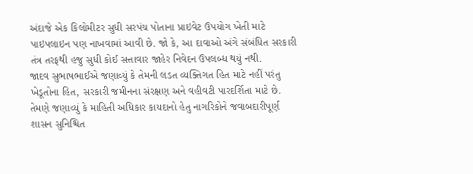અંદાજે એક કિલોમીટર સુધી સરપંચ પોતાના પ્રાઇવેટ ઉપયોગ ખેતી માટે પાઇપલાઇન પણ નાખવામાં આવી છે. જો કે, આ દાવાઓ અંગે સંબંધિત સરકારી તંત્ર તરફથી હજુ સુધી કોઈ સત્તાવાર જાહેર નિવેદન ઉપલબ્ધ થયું નથી.
જાદવ સુભાષભાઈએ જણાવ્યું કે તેમની લડત વ્યક્તિગત હિત માટે નહીં પરંતુ ખેડૂતોના હિત, સરકારી જમીનના સંરક્ષણ અને વહીવટી પારદર્શિતા માટે છે. તેમણે જણાવ્યું કે માહિતી અધિકાર કાયદાનો હેતુ નાગરિકોને જવાબદારીપૂર્ણ શાસન સુનિશ્ચિત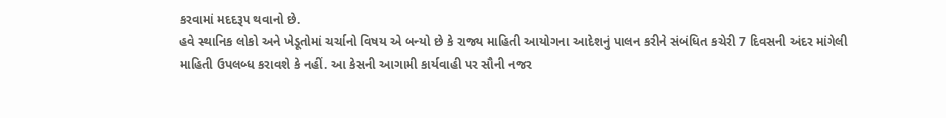કરવામાં મદદરૂપ થવાનો છે.
હવે સ્થાનિક લોકો અને ખેડૂતોમાં ચર્ચાનો વિષય એ બન્યો છે કે રાજ્ય માહિતી આયોગના આદેશનું પાલન કરીને સંબંધિત કચેરી 7 દિવસની અંદર માંગેલી માહિતી ઉપલબ્ધ કરાવશે કે નહીં. આ કેસની આગામી કાર્યવાહી પર સૌની નજર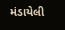મંડાયેલી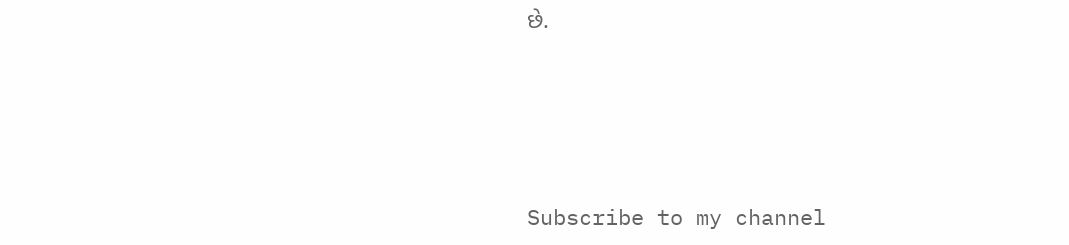છે.




Subscribe to my channel